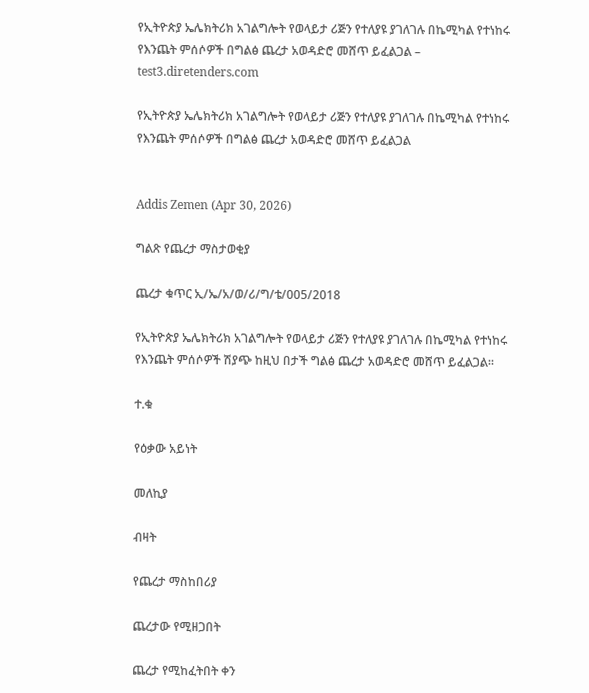የኢትዮጵያ ኤሌክትሪክ አገልግሎት የወላይታ ሪጅን የተለያዩ ያገለገሉ በኬሚካል የተነከሩ የእንጨት ምሰሶዎች በግልፅ ጨረታ አወዳድሮ መሸጥ ይፈልጋል – test3.diretenders.com

የኢትዮጵያ ኤሌክትሪክ አገልግሎት የወላይታ ሪጅን የተለያዩ ያገለገሉ በኬሚካል የተነከሩ የእንጨት ምሰሶዎች በግልፅ ጨረታ አወዳድሮ መሸጥ ይፈልጋል


Addis Zemen (Apr 30, 2026)

ግልጽ የጨረታ ማስታወቂያ

ጨረታ ቁጥር ኢ/ኤ/አ/ወ/ሪ/ግ/ቴ/005/2018

የኢትዮጵያ ኤሌክትሪክ አገልግሎት የወላይታ ሪጅን የተለያዩ ያገለገሉ በኬሚካል የተነከሩ የእንጨት ምሰሶዎች ሽያጭ ከዚህ በታች ግልፅ ጨረታ አወዳድሮ መሸጥ ይፈልጋል።

ተ.ቁ

የዕቃው አይነት

መለኪያ

ብዛት

የጨረታ ማስከበሪያ

ጨረታው የሚዘጋበት

ጨረታ የሚከፈትበት ቀን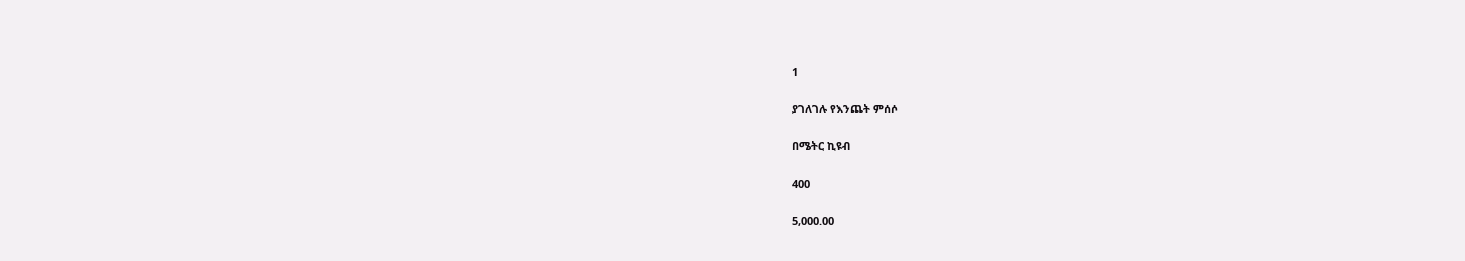1

ያገለገሉ የእንጨት ምሰሶ

በሜትር ኪዩብ

400

5,000.00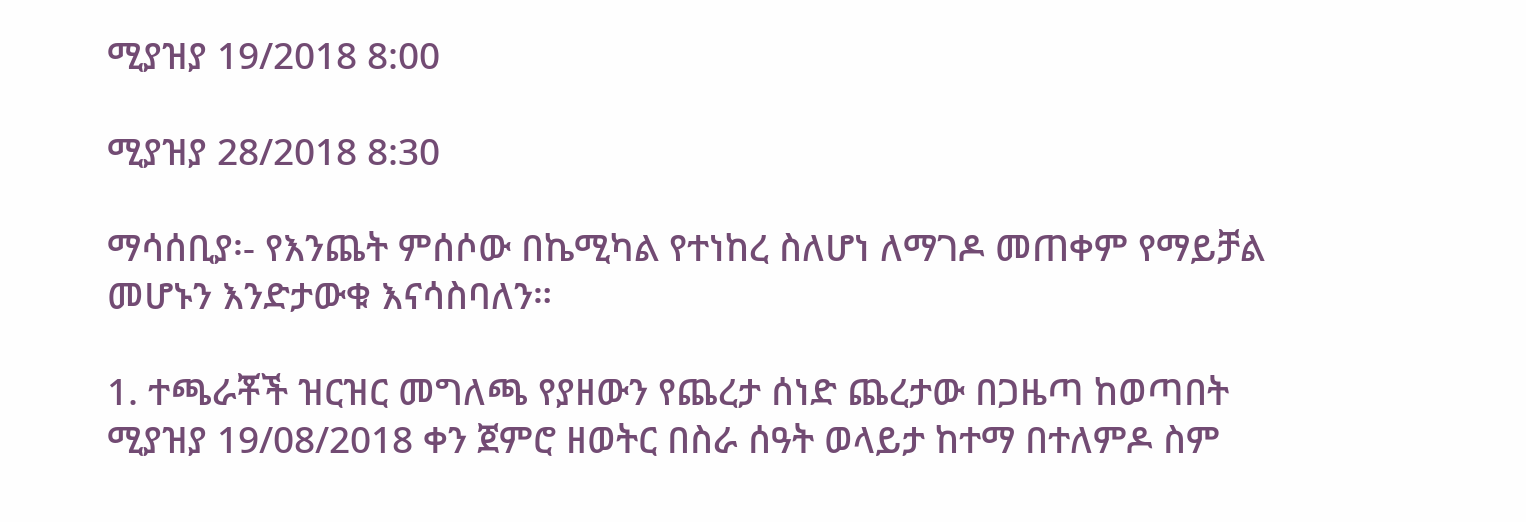ሚያዝያ 19/2018 8:00

ሚያዝያ 28/2018 8:30

ማሳሰቢያ፡- የእንጨት ምሰሶው በኬሚካል የተነከረ ስለሆነ ለማገዶ መጠቀም የማይቻል መሆኑን እንድታውቁ እናሳስባለን።

1. ተጫራቾች ዝርዝር መግለጫ የያዘውን የጨረታ ሰነድ ጨረታው በጋዜጣ ከወጣበት ሚያዝያ 19/08/2018 ቀን ጀምሮ ዘወትር በስራ ሰዓት ወላይታ ከተማ በተለምዶ ስም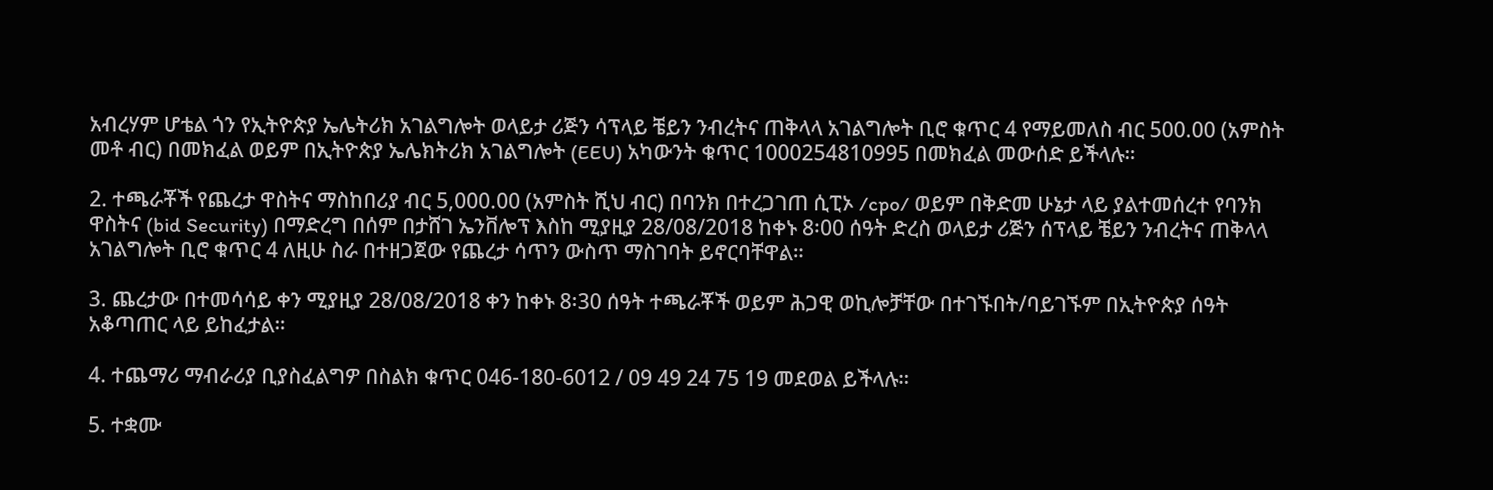አብረሃም ሆቴል ጎን የኢትዮጵያ ኤሌትሪክ አገልግሎት ወላይታ ሪጅን ሳፕላይ ቼይን ንብረትና ጠቅላላ አገልግሎት ቢሮ ቁጥር 4 የማይመለስ ብር 500.00 (አምስት መቶ ብር) በመክፈል ወይም በኢትዮጵያ ኤሌክትሪክ አገልግሎት (EEU) አካውንት ቁጥር 1000254810995 በመክፈል መውሰድ ይችላሉ።

2. ተጫራቾች የጨረታ ዋስትና ማስከበሪያ ብር 5,000.00 (አምስት ሺህ ብር) በባንክ በተረጋገጠ ሲፒኦ /cpo/ ወይም በቅድመ ሁኔታ ላይ ያልተመሰረተ የባንክ ዋስትና (bid Security) በማድረግ በሰም በታሸገ ኤንቨሎፕ እስከ ሚያዚያ 28/08/2018 ከቀኑ 8፡00 ሰዓት ድረስ ወላይታ ሪጅን ሰፕላይ ቼይን ንብረትና ጠቅላላ አገልግሎት ቢሮ ቁጥር 4 ለዚሁ ስራ በተዘጋጀው የጨረታ ሳጥን ውስጥ ማስገባት ይኖርባቸዋል።

3. ጨረታው በተመሳሳይ ቀን ሚያዚያ 28/08/2018 ቀን ከቀኑ 8፡30 ሰዓት ተጫራቾች ወይም ሕጋዊ ወኪሎቻቸው በተገኙበት/ባይገኙም በኢትዮጵያ ሰዓት አቆጣጠር ላይ ይከፈታል።

4. ተጨማሪ ማብራሪያ ቢያስፈልግዎ በስልክ ቁጥር 046-180-6012 / 09 49 24 75 19 መደወል ይችላሉ።

5. ተቋሙ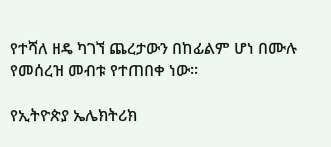የተሻለ ዘዴ ካገኘ ጨረታውን በከፊልም ሆነ በሙሉ የመሰረዝ መብቱ የተጠበቀ ነው።

የኢትዮጵያ ኤሌክትሪክ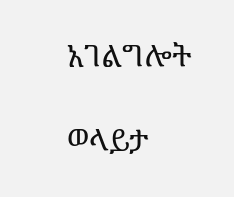አገልግሎት

ወላይታ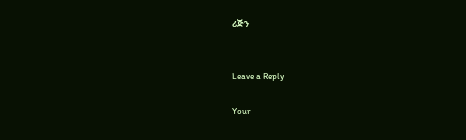ሪጅን


Leave a Reply

Your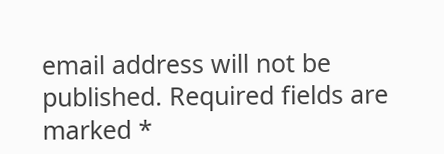email address will not be published. Required fields are marked *